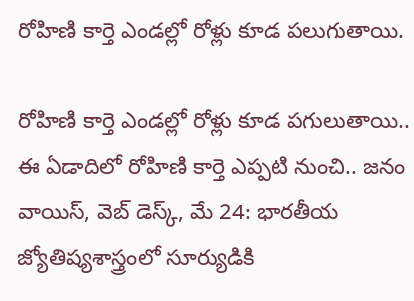రోహిణి కార్తె ఎండల్లో రోళ్లు కూడ పలుగుతాయి.

రోహిణి కార్తె ఎండల్లో రోళ్లు కూడ పగులుతాయి.. ఈ ఏడాదిలో రోహిణి కార్తె ఎప్పటి నుంచి.. జనం వాయిస్, వెబ్ డెస్క్, మే 24: భారతీయ జ్యోతిష్యశాస్త్రంలో సూర్యుడికి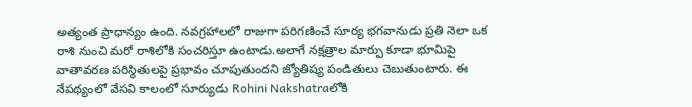అత్యంత ప్రాధాన్యం ఉంది. నవగ్రహాలలో రాజుగా పరిగణించే సూర్య భగవానుడు ప్రతి నెలా ఒక రాశి నుంచి మరో రాశిలోకి సంచరిస్తూ ఉంటాడు.అలాగే నక్షత్రాల మార్పు కూడా భూమిపై వాతావరణ పరిస్థితులపై ప్రభావం చూపుతుందని జ్యోతిష్య పండితులు చెబుతుంటారు. ఈ నేపథ్యంలో వేసవి కాలంలో సూర్యుడు Rohini Nakshatraలోకి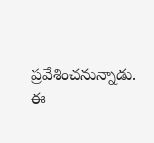ప్రవేశించనున్నాడు. ఈ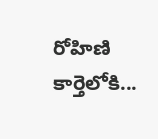రోహిణి కార్తెలోకి...